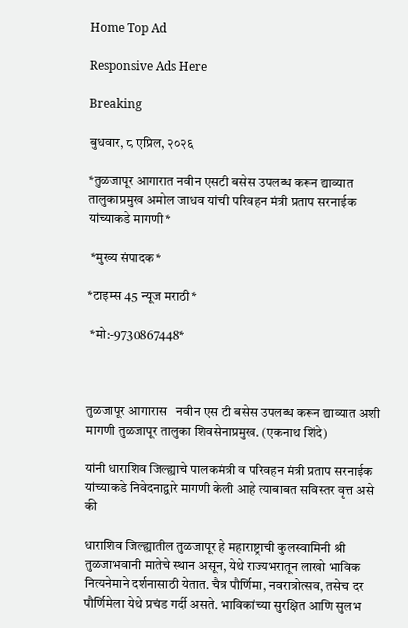Home Top Ad

Responsive Ads Here

Breaking

बुधवार, ८ एप्रिल, २०२६

*तुळजापूर आगारात नवीन एसटी बसेस उपलब्ध करून द्याव्यात तालुकाप्रमुख अमोल जाधव यांची परिवहन मंत्री प्रताप सरनाईक यांच्याकडे मागणी*

 *मुख्य संपादक*

*टाइम्स 45 न्यूज मराठी*

 *मो:-9730867448*



तुळजापूर आगारास   नवीन एस टी बसेस उपलब्ध करून द्याव्यात अशी मागणी तुळजापूर तालुका शिवसेनाप्रमुख. (एकनाथ शिंदे)

यांनी धाराशिव जिल्ह्याचे पालकमंत्री व परिवहन मंत्री प्रताप सरनाईक यांच्याकडे निवेदनाद्वारे मागणी केली आहे त्याबाबत सविस्तर वृत्त असे की

धाराशिव जिल्ह्यातील तुळजापूर हे महाराष्ट्राची कुलस्वामिनी श्री तुळजाभवानी मातेचे स्थान असून, येथे राज्यभरातून लाखो भाविक नित्यनेमाने दर्शनासाठी येतात. चैत्र पौर्णिमा, नवरात्रोत्सव, तसेच दर पौर्णिमेला येथे प्रचंड गर्दी असते. भाविकांच्या सुरक्षित आणि सुलभ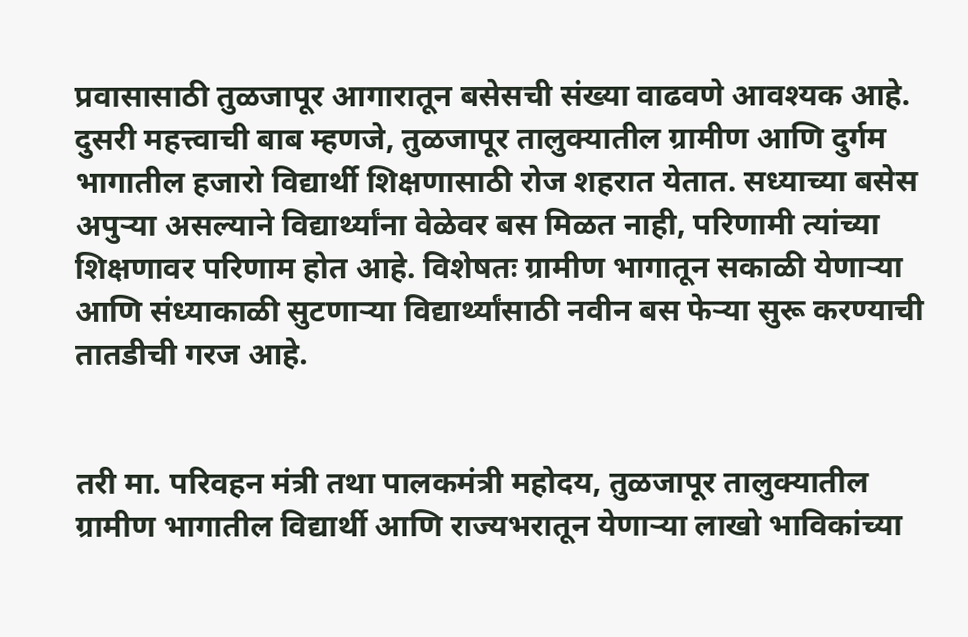प्रवासासाठी तुळजापूर आगारातून बसेसची संख्या वाढवणे आवश्यक आहे. दुसरी महत्त्वाची बाब म्हणजे, तुळजापूर तालुक्यातील ग्रामीण आणि दुर्गम भागातील हजारो विद्यार्थी शिक्षणासाठी रोज शहरात येतात. सध्याच्या बसेस अपुऱ्या असल्याने विद्यार्थ्यांना वेळेवर बस मिळत नाही, परिणामी त्यांच्या शिक्षणावर परिणाम होत आहे. विशेषतः ग्रामीण भागातून सकाळी येणाऱ्या आणि संध्याकाळी सुटणाऱ्या विद्यार्थ्यांसाठी नवीन बस फेऱ्या सुरू करण्याची तातडीची गरज आहे.


तरी मा. परिवहन मंत्री तथा पालकमंत्री महोदय, तुळजापूर तालुक्यातील ग्रामीण भागातील विद्यार्थी आणि राज्यभरातून येणाऱ्या लाखो भाविकांच्या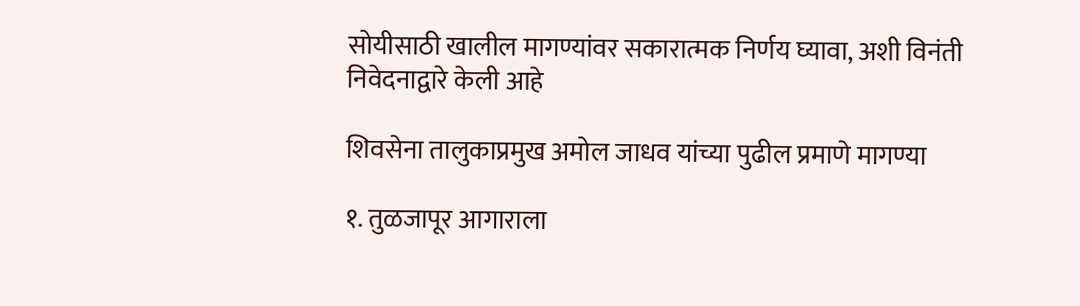सोयीसाठी खालील मागण्यांवर सकारात्मक निर्णय घ्यावा, अशी विनंती निवेदनाद्वारे केली आहे

शिवसेना तालुकाप्रमुख अमोल जाधव यांच्या पुढील प्रमाणे मागण्या

१. तुळजापूर आगाराला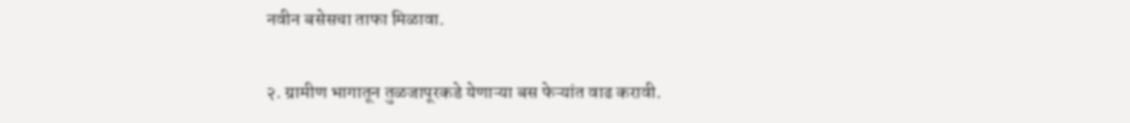नवीन बसेसचा ताफा मिळावा.

२. ग्रामीण भागातून तुळजापूरकडे येणाऱ्या बस फेऱ्यांत वाढ करावी.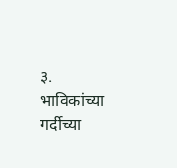३. भाविकांच्या गर्दीच्या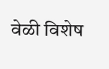वेळी विशेष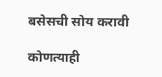बसेसची सोय करावी

कोणत्याही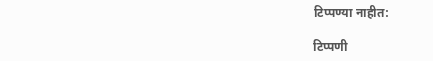टिप्पण्‍या नाहीत:

टिप्पणी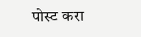पोस्ट करा